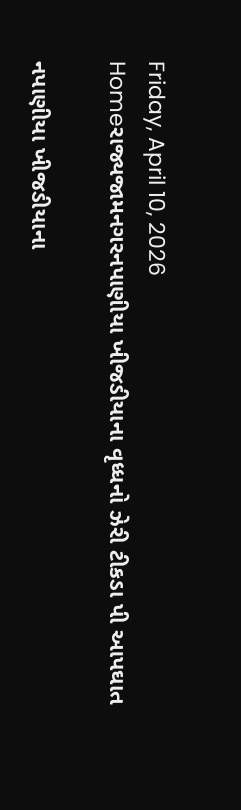Friday, April 10, 2026
Homeરાજ્યજામનગરનપાણીયા ખીજડીયાના વૃધ્ધનો ઝેરી ટીકડા પી આપઘાત

નપાણીયા ખીજડીયાના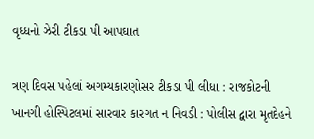વૃધ્ધનો ઝેરી ટીકડા પી આપઘાત

ત્રણ દિવસ પહેલાં અગમ્યકારણોસર ટીકડા પી લીધા : રાજકોટની ખાનગી હોસ્પિટલમાં સારવાર કારગત ન નિવડી : પોલીસ દ્વારા મૃતદેહને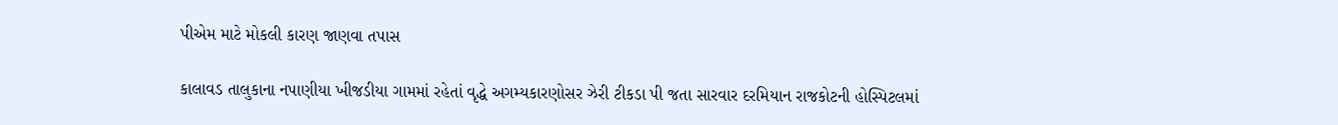પીએમ માટે મોકલી કારણ જાણવા તપાસ

કાલાવડ તાલુકાના નપાણીયા ખીજડીયા ગામમાં રહેતાં વૃદ્ધે અગમ્યકારણોસર ઝેરી ટીકડા પી જતા સારવાર દરમિયાન રાજકોટની હોસ્પિટલમાં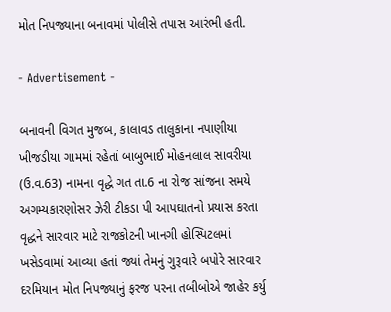મોત નિપજ્યાના બનાવમાં પોલીસે તપાસ આરંભી હતી.

- Advertisement -

બનાવની વિગત મુજબ, કાલાવડ તાલુકાના નપાણીયા ખીજડીયા ગામમાં રહેતાં બાબુભાઈ મોહનલાલ સાવરીયા (ઉ.વ.63) નામના વૃદ્ધે ગત તા.6 ના રોજ સાંજના સમયે અગમ્યકારણોસર ઝેરી ટીકડા પી આપઘાતનો પ્રયાસ કરતા વૃદ્ધને સારવાર માટે રાજકોટની ખાનગી હોસ્પિટલમાં ખસેડવામાં આવ્યા હતાં જ્યાં તેમનું ગુરૂવારે બપોરે સારવાર દરમિયાન મોત નિપજ્યાનું ફરજ પરના તબીબોએ જાહેર કર્યુ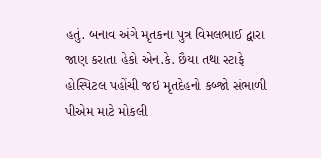હતું. બનાવ અંગે મૃતકના પુત્ર વિમલભાઈ દ્વારા જાણ કરાતા હેકો એન.કે. છૈયા તથા સ્ટાફે હોસ્પિટલ પહોંચી જઇ મૃતદેહનો કબ્જો સંભાળી પીએમ માટે મોકલી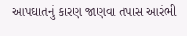આપઘાતનું કારણ જાણવા તપાસ આરંભી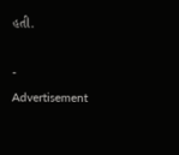હતી.

- Advertisement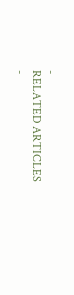-
RELATED ARTICLES
-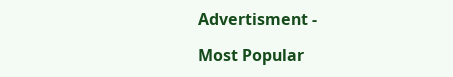Advertisment -

Most Popular